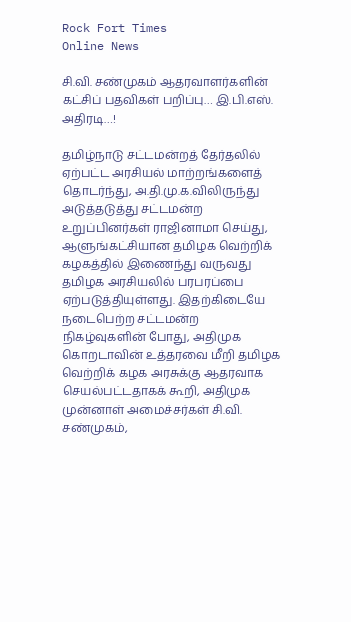Rock Fort Times
Online News

சி.வி. சண்முகம் ஆதரவாளர்களின் கட்சிப் பதவிகள் பறிப்பு… இ.பி.எஸ். அதிரடி…!

தமிழ்நாடு சட்டமன்றத் தேர்தலில் ஏற்பட்ட அரசியல் மாற்றங்களைத் தொடர்ந்து, அ.தி.மு.க.விலிருந்து அடுத்தடுத்து சட்டமன்ற உறுப்பினர்கள் ராஜினாமா செய்து, ஆளுங்கட்சியான தமிழக வெற்றிக் கழகத்தில் இணைந்து வருவது தமிழக அரசியலில் பரபரப்பை ஏற்படுத்தியுள்ளது. இதற்கிடையே நடைபெற்ற சட்டமன்ற நிகழ்வுகளின் போது, அதிமுக கொறடாவின் உத்தரவை மீறி தமிழக வெற்றிக் கழக அரசுக்கு ஆதரவாக செயல்பட்டதாகக் கூறி, அதிமுக முன்னாள் அமைச்சர்கள் சி.வி. சண்முகம்,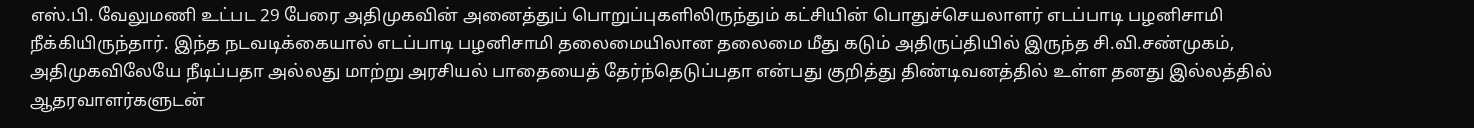எஸ்.பி. வேலுமணி உட்பட 29 பேரை அதிமுகவின் அனைத்துப் பொறுப்புகளிலிருந்தும் கட்சியின் பொதுச்செயலாளர் எடப்பாடி பழனிசாமி நீக்கியிருந்தார். இந்த நடவடிக்கையால் எடப்பாடி பழனிசாமி தலைமையிலான தலைமை மீது கடும் அதிருப்தியில் இருந்த சி.வி.சண்முகம், அதிமுகவிலேயே நீடிப்பதா அல்லது மாற்று அரசியல் பாதையைத் தேர்ந்தெடுப்பதா என்பது குறித்து திண்டிவனத்தில் உள்ள தனது இல்லத்தில் ஆதரவாளர்களுடன்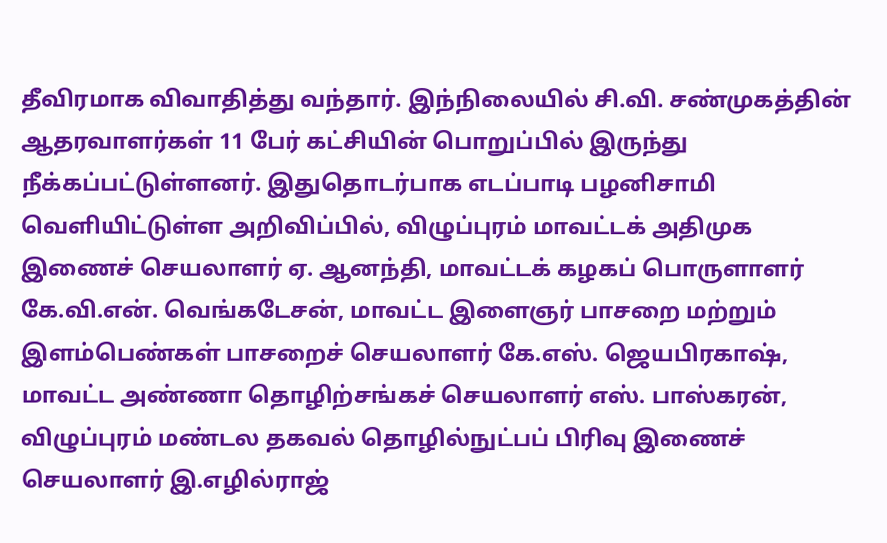தீவிரமாக விவாதித்து வந்தார். இந்நிலையில் சி.வி. சண்முகத்தின் ஆதரவாளர்கள் 11 பேர் கட்சியின் பொறுப்பில் இருந்து நீக்கப்பட்டுள்ளனர். இதுதொடர்பாக எடப்பாடி பழனிசாமி வெளியிட்டுள்ள அறிவிப்பில், விழுப்புரம் மாவட்டக் அதிமுக இணைச் செயலாளர் ஏ. ஆனந்தி, மாவட்டக் கழகப் பொருளாளர் கே.வி.என். வெங்கடேசன், மாவட்ட இளைஞர் பாசறை மற்றும் இளம்பெண்கள் பாசறைச் செயலாளர் கே.எஸ். ஜெயபிரகாஷ், மாவட்ட அண்ணா தொழிற்சங்கச் செயலாளர் எஸ். பாஸ்கரன், விழுப்புரம் மண்டல தகவல் தொழில்நுட்பப் பிரிவு இணைச் செயலாளர் இ.எழில்ராஜ்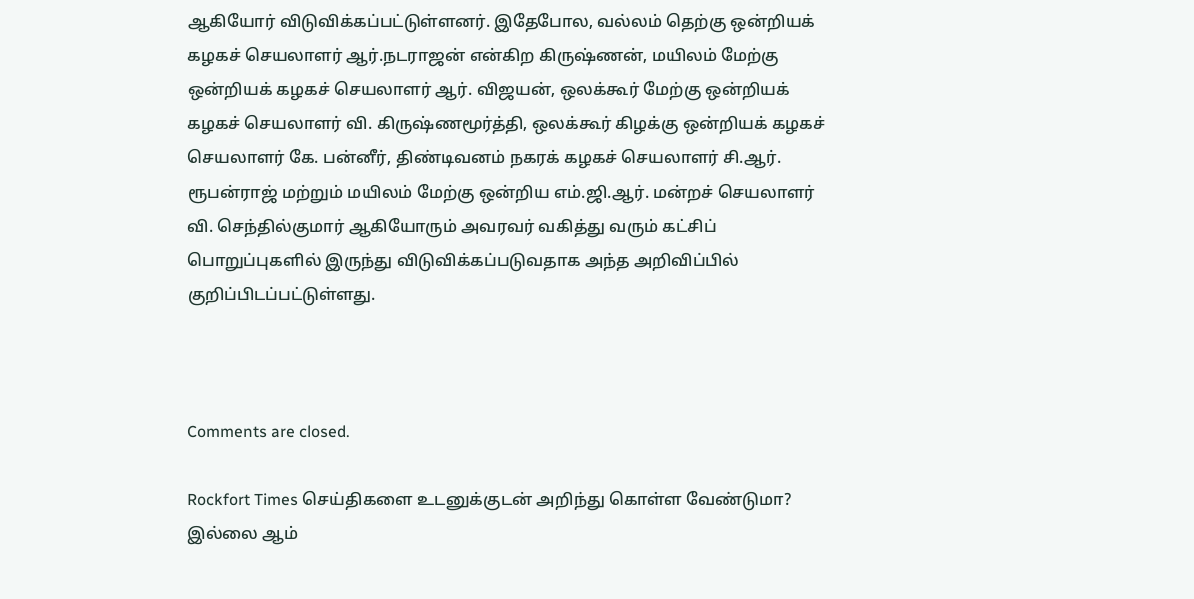ஆகியோர் விடுவிக்கப்பட்டுள்ளனர். இதேபோல, வல்லம் தெற்கு ஒன்றியக் கழகச் செயலாளர் ஆர்.நடராஜன் என்கிற கிருஷ்ணன், மயிலம் மேற்கு ஒன்றியக் கழகச் செயலாளர் ஆர். விஜயன், ஒலக்கூர் மேற்கு ஒன்றியக் கழகச் செயலாளர் வி. கிருஷ்ணமூர்த்தி, ஒலக்கூர் கிழக்கு ஒன்றியக் கழகச் செயலாளர் கே. பன்னீர், திண்டிவனம் நகரக் கழகச் செயலாளர் சி.ஆர். ரூபன்ராஜ் மற்றும் மயிலம் மேற்கு ஒன்றிய எம்.ஜி.ஆர். மன்றச் செயலாளர் வி. செந்தில்குமார் ஆகியோரும் அவரவர் வகித்து வரும் கட்சிப் பொறுப்புகளில் இருந்து விடுவிக்கப்படுவதாக அந்த அறிவிப்பில் குறிப்பிடப்பட்டுள்ளது.



Comments are closed.

Rockfort Times செய்திகளை உடனுக்குடன் அறிந்து கொள்ள வேண்டுமா? இல்லை ஆம்